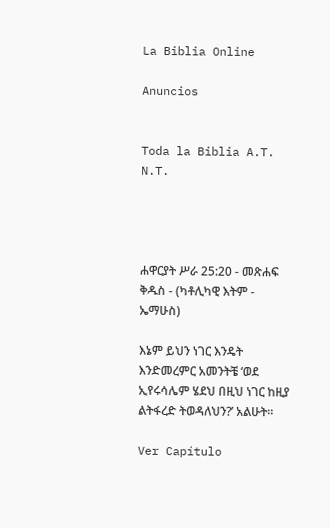La Biblia Online

Anuncios


Toda la Biblia A.T. N.T.




ሐዋርያት ሥራ 25:20 - መጽሐፍ ቅዱስ - (ካቶሊካዊ እትም - ኤማሁስ)

እኔም ይህን ነገር እንዴት እንድመረምር አመንትቼ ‘ወደ ኢየሩሳሌም ሄደህ በዚህ ነገር ከዚያ ልትፋረድ ትወዳለህን?’ አልሁት።

Ver Capítulo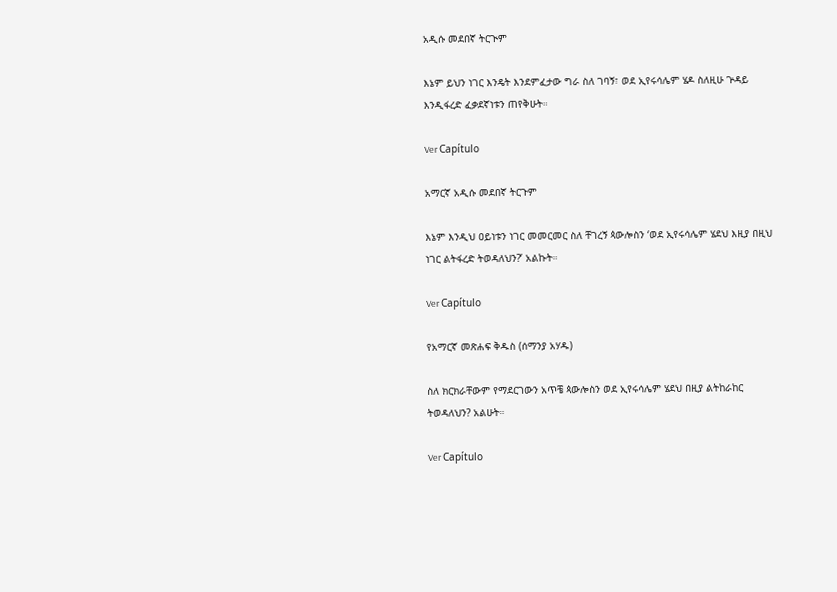አዲሱ መደበኛ ትርጒም

እኔም ይህን ነገር እንዴት እንደምፈታው ግራ ስለ ገባኝ፣ ወደ ኢየሩሳሌም ሄዶ ስለዚሁ ጕዳይ እንዲፋረድ ፈቃደኛነቱን ጠየቅሁት።

Ver Capítulo

አማርኛ አዲሱ መደበኛ ትርጉም

እኔም እንዲህ ዐይነቱን ነገር መመርመር ስለ ቸገረኝ ጳውሎስን ‘ወደ ኢየሩሳሌም ሄደህ እዚያ በዚህ ነገር ልትፋረድ ትወዳለህን?’ አልኩት።

Ver Capítulo

የአማርኛ መጽሐፍ ቅዱስ (ሰማንያ አሃዱ)

ስለ ክርክራቸውም የማደርገውን አጥቼ ጳውሎስን ወደ ኢየሩሳሌም ሄደህ በዚያ ልትከራከር ትወዳለህን? አልሁት።

Ver Capítulo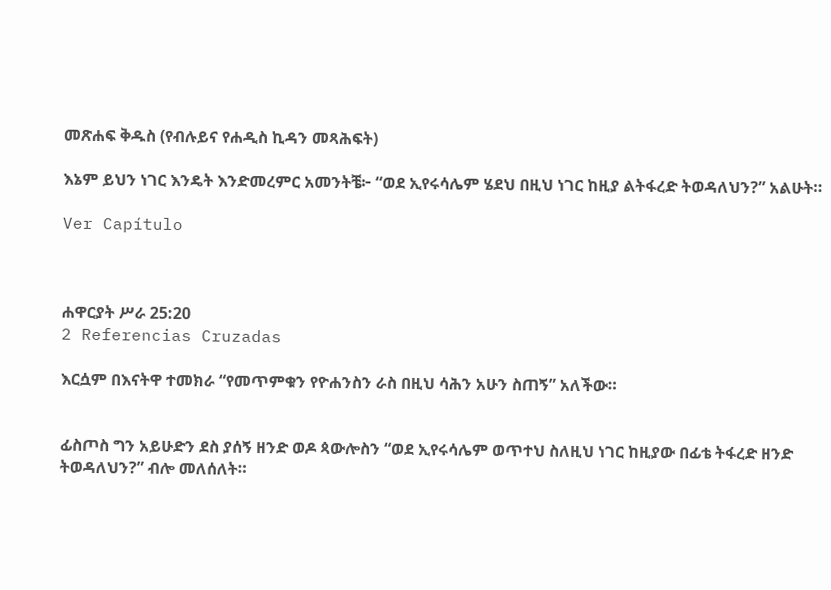መጽሐፍ ቅዱስ (የብሉይና የሐዲስ ኪዳን መጻሕፍት)

እኔም ይህን ነገር እንዴት እንድመረምር አመንትቼ፦ “ወደ ኢየሩሳሌም ሄደህ በዚህ ነገር ከዚያ ልትፋረድ ትወዳለህን?” አልሁት።

Ver Capítulo



ሐዋርያት ሥራ 25:20
2 Referencias Cruzadas

እርሷም በእናትዋ ተመክራ “የመጥምቁን የዮሐንስን ራስ በዚህ ሳሕን አሁን ስጠኝ” አለችው።


ፊስጦስ ግን አይሁድን ደስ ያሰኝ ዘንድ ወዶ ጳውሎስን “ወደ ኢየሩሳሌም ወጥተህ ስለዚህ ነገር ከዚያው በፊቴ ትፋረድ ዘንድ ትወዳለህን?” ብሎ መለሰለት።